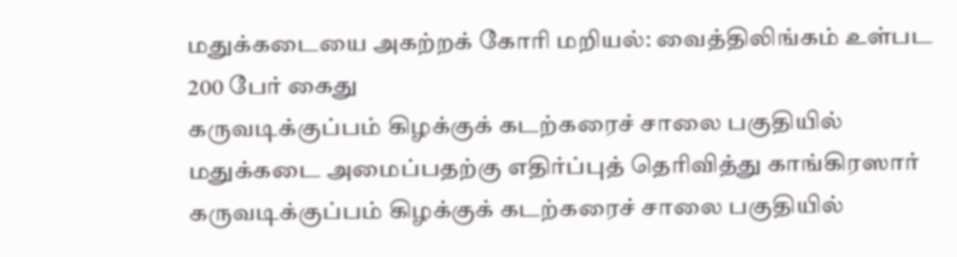மதுக்கடையை அகற்றக் கோரி மறியல்: வைத்திலிங்கம் உள்பட 200 பேர் கைது
கருவடிக்குப்பம் கிழக்குக் கடற்கரைச் சாலை பகுதியில் மதுக்கடை அமைப்பதற்கு எதிர்ப்புத் தெரிவித்து காங்கிரஸார்
கருவடிக்குப்பம் கிழக்குக் கடற்கரைச் சாலை பகுதியில்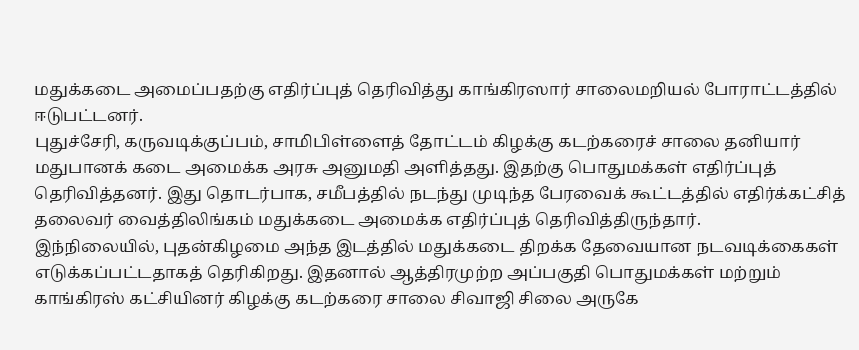மதுக்கடை அமைப்பதற்கு எதிர்ப்புத் தெரிவித்து காங்கிரஸார் சாலைமறியல் போராட்டத்தில் ஈடுபட்டனர்.
புதுச்சேரி, கருவடிக்குப்பம், சாமிபிள்ளைத் தோட்டம் கிழக்கு கடற்கரைச் சாலை தனியார் மதுபானக் கடை அமைக்க அரசு அனுமதி அளித்தது. இதற்கு பொதுமக்கள் எதிர்ப்புத் தெரிவித்தனர். இது தொடர்பாக, சமீபத்தில் நடந்து முடிந்த பேரவைக் கூட்டத்தில் எதிர்க்கட்சித் தலைவர் வைத்திலிங்கம் மதுக்கடை அமைக்க எதிர்ப்புத் தெரிவித்திருந்தார்.
இந்நிலையில், புதன்கிழமை அந்த இடத்தில் மதுக்கடை திறக்க தேவையான நடவடிக்கைகள் எடுக்கப்பட்டதாகத் தெரிகிறது. இதனால் ஆத்திரமுற்ற அப்பகுதி பொதுமக்கள் மற்றும் காங்கிரஸ் கட்சியினர் கிழக்கு கடற்கரை சாலை சிவாஜி சிலை அருகே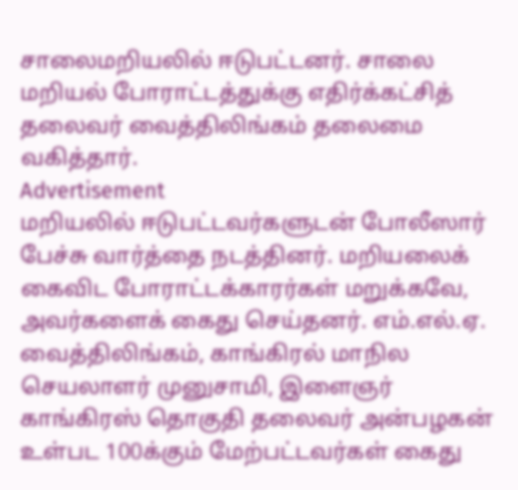சாலைமறியலில் ஈடுபட்டனர். சாலை மறியல் போராட்டத்துக்கு எதிர்க்கட்சித் தலைவர் வைத்திலிங்கம் தலைமை வகித்தார்.
Advertisement
மறியலில் ஈடுபட்டவர்களுடன் போலீஸார் பேச்சு வார்த்தை நடத்தினர். மறியலைக் கைவிட போராட்டக்காரர்கள் மறுக்கவே, அவர்களைக் கைது செய்தனர். எம்.எல்.ஏ. வைத்திலிங்கம், காங்கிரல் மாநில செயலாளர் முனுசாமி, இளைஞர் காங்கிரஸ் தொகுதி தலைவர் அன்பழகன் உள்பட 100க்கும் மேற்பட்டவர்கள் கைது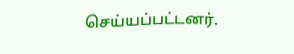செய்யப்பட்டனர்.